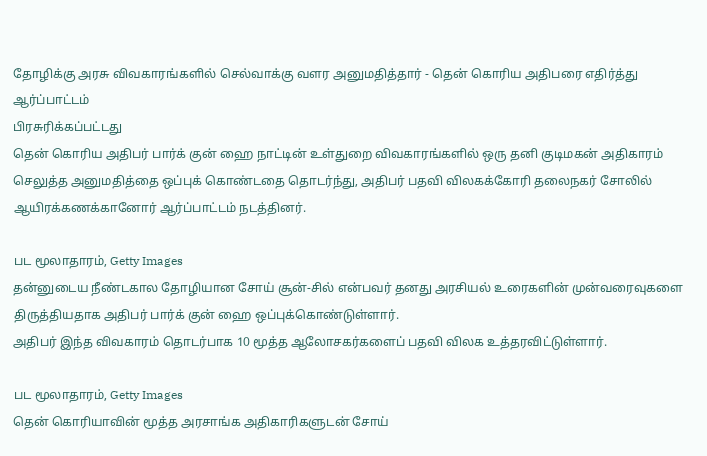தோழிக்கு அரசு விவகாரங்களில் செல்வாக்கு வளர அனுமதித்தார் - தென் கொரிய அதிபரை எதிர்த்து ஆர்ப்பாட்டம்
பிரசுரிக்கப்பட்டது
தென் கொரிய அதிபர் பார்க் குன் ஹை நாட்டின் உள்துறை விவகாரங்களில் ஒரு தனி குடிமகன் அதிகாரம் செலுத்த அனுமதித்தை ஒப்புக் கொண்டதை தொடர்ந்து, அதிபர் பதவி விலகக்கோரி தலைநகர் சோலில் ஆயிரக்கணக்கானோர் ஆர்ப்பாட்டம் நடத்தினர்.

பட மூலாதாரம், Getty Images
தன்னுடைய நீண்டகால தோழியான சோய் சூன்-சில் என்பவர் தனது அரசியல் உரைகளின் முன்வரைவுகளை திருத்தியதாக அதிபர் பார்க் குன் ஹை ஒப்புக்கொண்டுள்ளார்.
அதிபர் இந்த விவகாரம் தொடர்பாக 10 மூத்த ஆலோசகர்களைப் பதவி விலக உத்தரவிட்டுள்ளார்.

பட மூலாதாரம், Getty Images
தென் கொரியாவின் மூத்த அரசாங்க அதிகாரிகளுடன் சோய்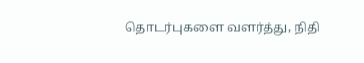தொடர்புகளை வளர்த்து, நிதி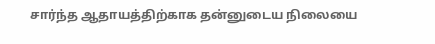சார்ந்த ஆதாயத்திற்காக தன்னுடைய நிலையை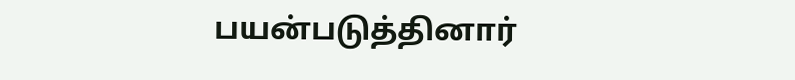பயன்படுத்தினார்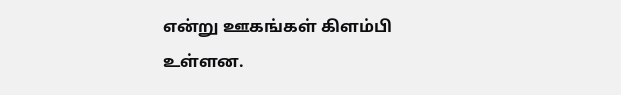என்று ஊகங்கள் கிளம்பி உள்ளன.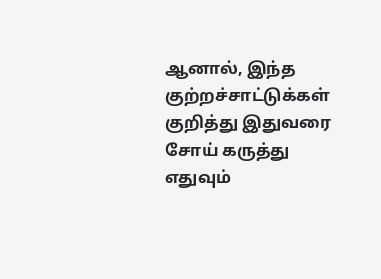ஆனால், இந்த குற்றச்சாட்டுக்கள் குறித்து இதுவரை சோய் கருத்து எதுவும்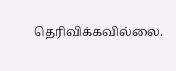தெரிவிக்கவில்லை.